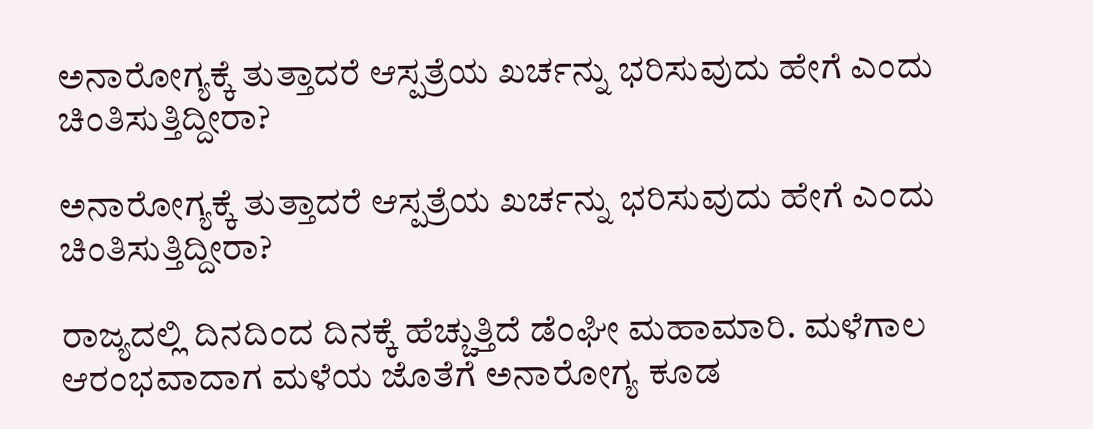ಅನಾರೋಗ್ಯಕ್ಕೆ ತುತ್ತಾದರೆ ಆಸ್ಪತ್ರೆಯ ಖರ್ಚನ್ನು ಭರಿಸುವುದು ಹೇಗೆ ಎಂದು ಚಿಂತಿಸುತ್ತಿದ್ದೀರಾ?

ಅನಾರೋಗ್ಯಕ್ಕೆ ತುತ್ತಾದರೆ ಆಸ್ಪತ್ರೆಯ ಖರ್ಚನ್ನು ಭರಿಸುವುದು ಹೇಗೆ ಎಂದು ಚಿಂತಿಸುತ್ತಿದ್ದೀರಾ?

ರಾಜ್ಯದಲ್ಲಿ ದಿನದಿಂದ ದಿನಕ್ಕೆ ಹೆಚ್ಚುತ್ತಿದೆ ಡೆಂಘೀ ಮಹಾಮಾರಿ. ಮಳೆಗಾಲ ಆರಂಭವಾದಾಗ ಮಳೆಯ ಜೊತೆಗೆ ಅನಾರೋಗ್ಯ ಕೂಡ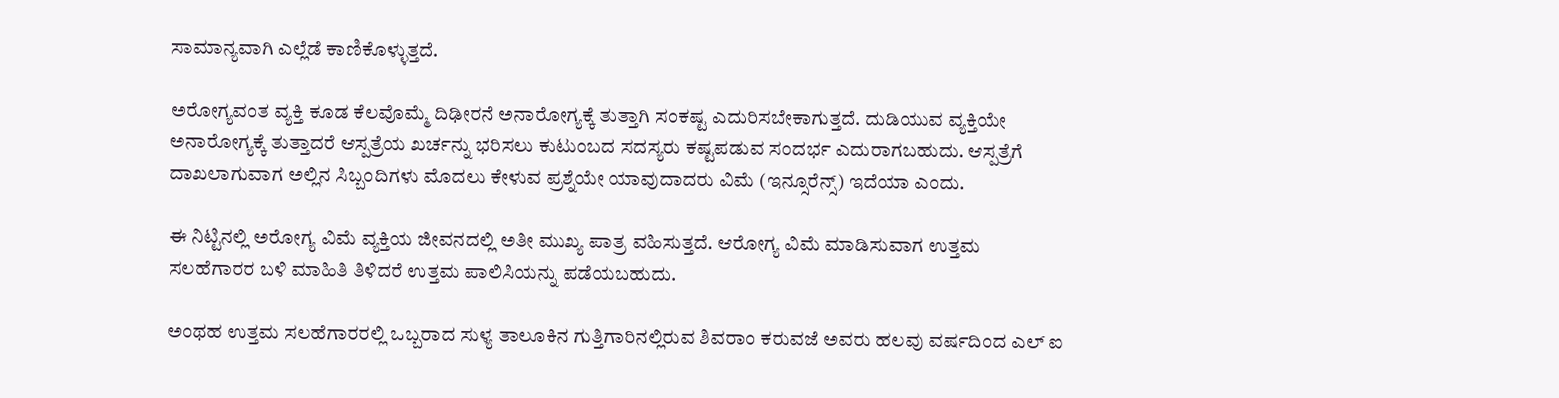ಸಾಮಾನ್ಯವಾಗಿ ಎಲ್ಲೆಡೆ ಕಾಣಿಕೊಳ್ಳುತ್ತದೆ.

ಅರೋಗ್ಯವಂತ ವ್ಯಕ್ತಿ ಕೂಡ ಕೆಲವೊಮ್ಮೆ ದಿಢೀರನೆ ಅನಾರೋಗ್ಯಕ್ಕೆ ತುತ್ತಾಗಿ ಸಂಕಷ್ಟ ಎದುರಿಸಬೇಕಾಗುತ್ತದೆ. ದುಡಿಯುವ ವ್ಯಕ್ತಿಯೇ ಅನಾರೋಗ್ಯಕ್ಕೆ ತುತ್ತಾದರೆ ಆಸ್ಪತ್ರೆಯ ಖರ್ಚನ್ನು ಭರಿಸಲು ಕುಟುಂಬದ ಸದಸ್ಯರು ಕಷ್ಟಪಡುವ ಸಂದರ್ಭ ಎದುರಾಗಬಹುದು. ಆಸ್ಪತ್ರೆಗೆ ದಾಖಲಾಗುವಾಗ ಅಲ್ಲಿನ ಸಿಬ್ಬಂದಿಗಳು ಮೊದಲು ಕೇಳುವ ಪ್ರಶ್ನೆಯೇ ಯಾವುದಾದರು ವಿಮೆ (ಇನ್ಸೂರೆನ್ಸ್) ಇದೆಯಾ ಎಂದು.

ಈ ನಿಟ್ಟಿನಲ್ಲಿ ಅರೋಗ್ಯ ವಿಮೆ ವ್ಯಕ್ತಿಯ ಜೀವನದಲ್ಲಿ ಅತೀ ಮುಖ್ಯ ಪಾತ್ರ ವಹಿಸುತ್ತದೆ. ಆರೋಗ್ಯ ವಿಮೆ ಮಾಡಿಸುವಾಗ ಉತ್ತಮ ಸಲಹೆಗಾರರ ಬಳಿ ಮಾಹಿತಿ ತಿಳಿದರೆ ಉತ್ತಮ ಪಾಲಿಸಿಯನ್ನು ಪಡೆಯಬಹುದು.

ಅಂಥಹ ಉತ್ತಮ ಸಲಹೆಗಾರರಲ್ಲಿ ಒಬ್ಬರಾದ ಸುಳ್ಯ ತಾಲೂಕಿನ ಗುತ್ತಿಗಾರಿನಲ್ಲಿರುವ ಶಿವರಾಂ ಕರುವಜೆ ಅವರು ಹಲವು ವರ್ಷದಿಂದ ಎಲ್ ಐ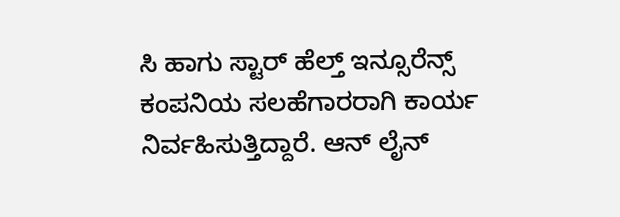ಸಿ ಹಾಗು ಸ್ಟಾರ್ ಹೆಲ್ತ್ ಇನ್ಸೂರೆನ್ಸ್ ಕಂಪನಿಯ ಸಲಹೆಗಾರರಾಗಿ ಕಾರ್ಯ ನಿರ್ವಹಿಸುತ್ತಿದ್ದಾರೆ. ಆನ್ ಲೈನ್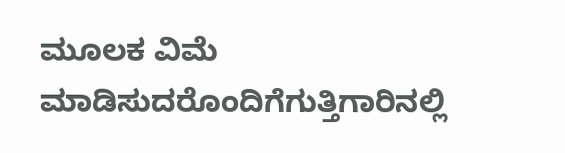ಮೂಲಕ ವಿಮೆ ಮಾಡಿಸುದರೊಂದಿಗೆಗುತ್ತಿಗಾರಿನಲ್ಲಿ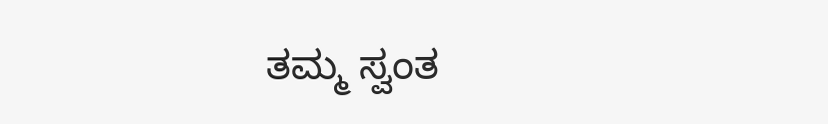ತಮ್ಮ ಸ್ವಂತ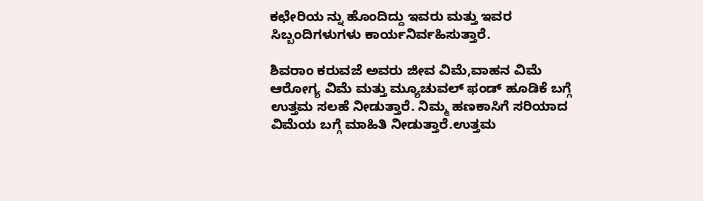ಕಛೇರಿಯ ನ್ನು ಹೊಂದಿದ್ದು ಇವರು ಮತ್ತು ಇವರ ಸಿಬ್ಬಂದಿಗಳುಗಳು ಕಾರ್ಯನಿರ್ವಹಿಸುತ್ತಾರೆ.

ಶಿವರಾಂ ಕರುವಜೆ ಅವರು ಜೀವ ವಿಮೆ,ವಾಹನ ವಿಮೆ ಆರೋಗ್ಯ ವಿಮೆ ಮತ್ತು ಮ್ಯೂಚುವಲ್ ಫಂಡ್ ಹೂಡಿಕೆ ಬಗ್ಗೆ ಉತ್ತಮ ಸಲಹೆ ನೀಡುತ್ತಾರೆ. ನಿಮ್ಮ ಹಣಕಾಸಿಗೆ ಸರಿಯಾದ ವಿಮೆಯ ಬಗ್ಗೆ ಮಾಹಿತಿ ನೀಡುತ್ತಾರೆ.ಉತ್ತಮ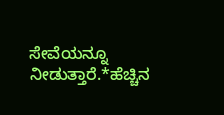ಸೇವೆಯನ್ನೂ ನೀಡುತ್ತಾರೆ.*ಹೆಚ್ಚಿನ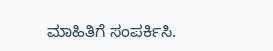ಮಾಹಿತಿಗೆ ಸಂಪರ್ಕಿಸಿ.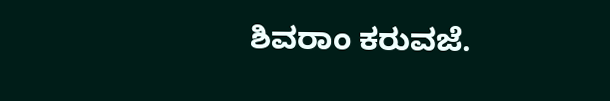ಶಿವರಾಂ ಕರುವಜೆ.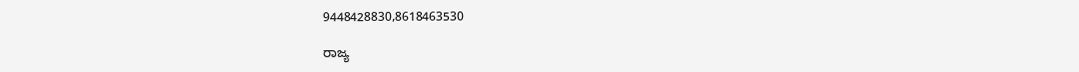9448428830,8618463530

ರಾಜ್ಯ